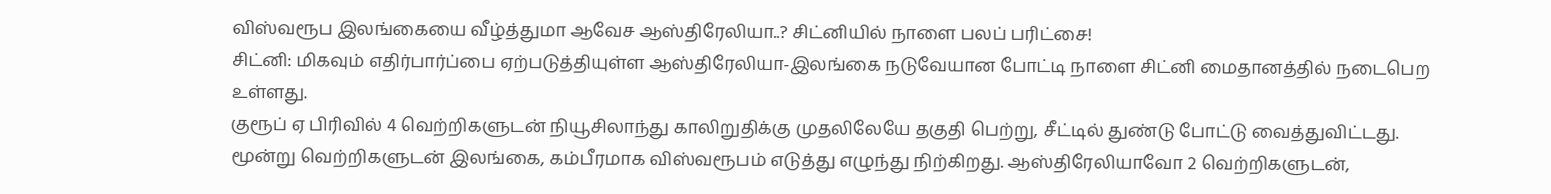விஸ்வரூப இலங்கையை வீழ்த்துமா ஆவேச ஆஸ்திரேலியா..? சிட்னியில் நாளை பலப் பரிட்சை!
சிட்னி: மிகவும் எதிர்பார்ப்பை ஏற்படுத்தியுள்ள ஆஸ்திரேலியா-இலங்கை நடுவேயான போட்டி நாளை சிட்னி மைதானத்தில் நடைபெற உள்ளது.
குரூப் ஏ பிரிவில் 4 வெற்றிகளுடன் நியூசிலாந்து காலிறுதிக்கு முதலிலேயே தகுதி பெற்று, சீட்டில் துண்டு போட்டு வைத்துவிட்டது. மூன்று வெற்றிகளுடன் இலங்கை, கம்பீரமாக விஸ்வரூபம் எடுத்து எழுந்து நிற்கிறது. ஆஸ்திரேலியாவோ 2 வெற்றிகளுடன்,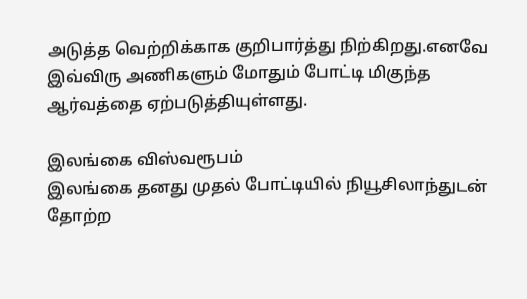அடுத்த வெற்றிக்காக குறிபார்த்து நிற்கிறது.எனவே இவ்விரு அணிகளும் மோதும் போட்டி மிகுந்த ஆர்வத்தை ஏற்படுத்தியுள்ளது.

இலங்கை விஸ்வரூபம்
இலங்கை தனது முதல் போட்டியில் நியூசிலாந்துடன் தோற்ற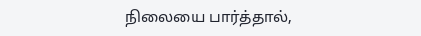நிலையை பார்த்தால்,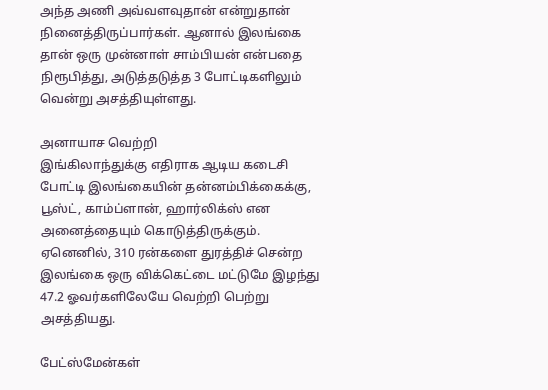அந்த அணி அவ்வளவுதான் என்றுதான் நினைத்திருப்பார்கள். ஆனால் இலங்கை தான் ஒரு முன்னாள் சாம்பியன் என்பதை நிரூபித்து, அடுத்தடுத்த 3 போட்டிகளிலும் வென்று அசத்தியுள்ளது.

அனாயாச வெற்றி
இங்கிலாந்துக்கு எதிராக ஆடிய கடைசி போட்டி இலங்கையின் தன்னம்பிக்கைக்கு, பூஸ்ட், காம்ப்ளான், ஹார்லிக்ஸ் என அனைத்தையும் கொடுத்திருக்கும். ஏனெனில், 310 ரன்களை துரத்திச் சென்ற இலங்கை ஒரு விக்கெட்டை மட்டுமே இழந்து 47.2 ஓவர்களிலேயே வெற்றி பெற்று அசத்தியது.

பேட்ஸ்மேன்கள்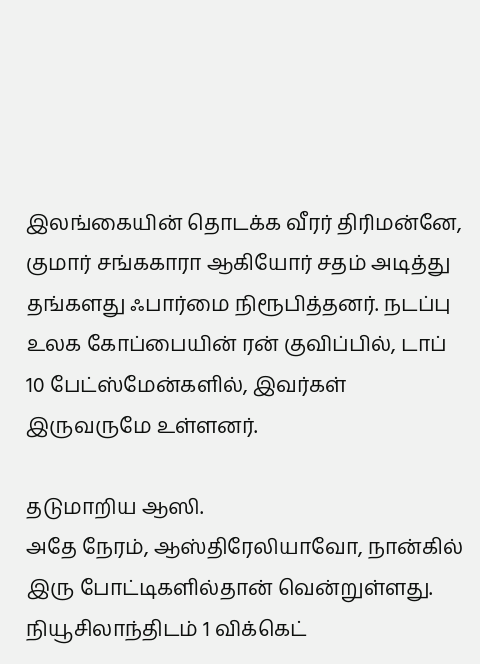இலங்கையின் தொடக்க வீரர் திரிமன்னே, குமார் சங்ககாரா ஆகியோர் சதம் அடித்து தங்களது ஃபார்மை நிரூபித்தனர். நடப்பு உலக கோப்பையின் ரன் குவிப்பில், டாப் 10 பேட்ஸ்மேன்களில், இவர்கள் இருவருமே உள்ளனர்.

தடுமாறிய ஆஸி.
அதே நேரம், ஆஸ்திரேலியாவோ, நான்கில் இரு போட்டிகளில்தான் வென்றுள்ளது. நியூசிலாந்திடம் 1 விக்கெட்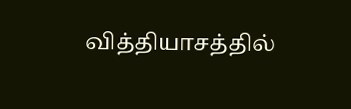வித்தியாசத்தில்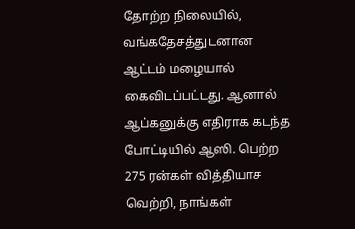தோற்ற நிலையில், வங்கதேசத்துடனான ஆட்டம் மழையால் கைவிடப்பட்டது. ஆனால் ஆப்கனுக்கு எதிராக கடந்த போட்டியில் ஆஸி. பெற்ற 275 ரன்கள் வித்தியாச வெற்றி, நாங்கள்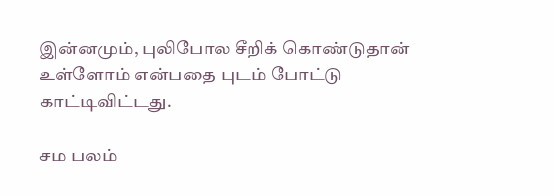இன்னமும், புலிபோல சீறிக் கொண்டுதான் உள்ளோம் என்பதை புடம் போட்டு காட்டிவிட்டது.

சம பலம்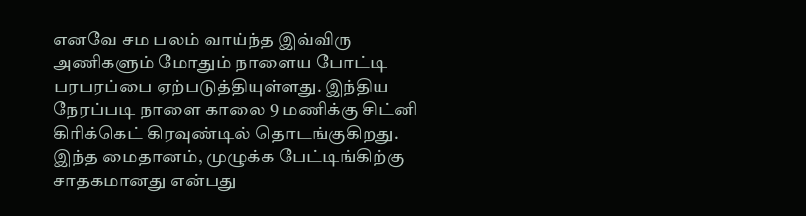எனவே சம பலம் வாய்ந்த இவ்விரு அணிகளும் மோதும் நாளைய போட்டி பரபரப்பை ஏற்படுத்தியுள்ளது. இந்திய நேரப்படி நாளை காலை 9 மணிக்கு சிட்னி கிரிக்கெட் கிரவுண்டில் தொடங்குகிறது. இந்த மைதானம், முழுக்க பேட்டிங்கிற்கு சாதகமானது என்பது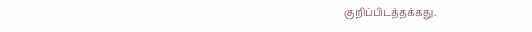குறிப்பிடத்தக்கது.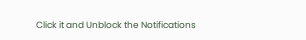Click it and Unblock the Notifications